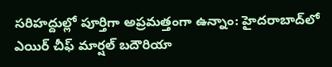సరిహద్దుల్లో పూర్తిగా అప్రమత్తంగా ఉన్నాం: హైద‌రాబాద్‌లో ఎయిర్ చీఫ్ మార్ష‌ల్ బదౌరియా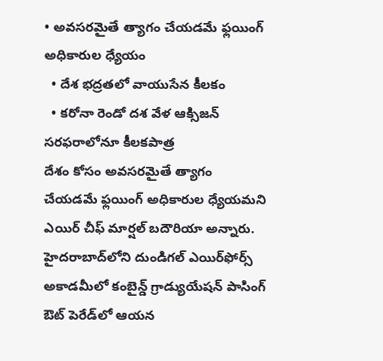• అవ‌స‌ర‌మైతే త్యాగం చేయడమే ఫ్లయింగ్‌ అధికారుల ధ్యేయం
  • దేశ భద్రతలో వాయుసేన కీలకం
  • కరోనా రెండో ద‌శ వేళ‌ ఆక్సిజన్‌ సరఫరాలోనూ కీలకపాత్ర
దేశం కోసం అవ‌స‌ర‌మైతే త్యాగం చేయడమే ఫ్లయింగ్‌ అధికారుల ధ్యేయమని ఎయిర్ చీఫ్ మార్ష‌ల్ బదౌరియా అన్నారు. హైద‌రాబాద్‌లోని దుండిగ‌ల్ ఎయిర్‌ఫోర్స్ అకాడ‌మీలో కంబైన్డ్ గ్రాడ్యుయేష‌న్‌ పాసింగ్ ఔట్ పెరేడ్‌లో ఆయ‌న‌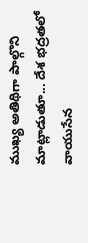ముఖ్య అతిథిగా పాల్గొని మాట్లాడుతూ... దేశ భద్రతలో వాయుసేన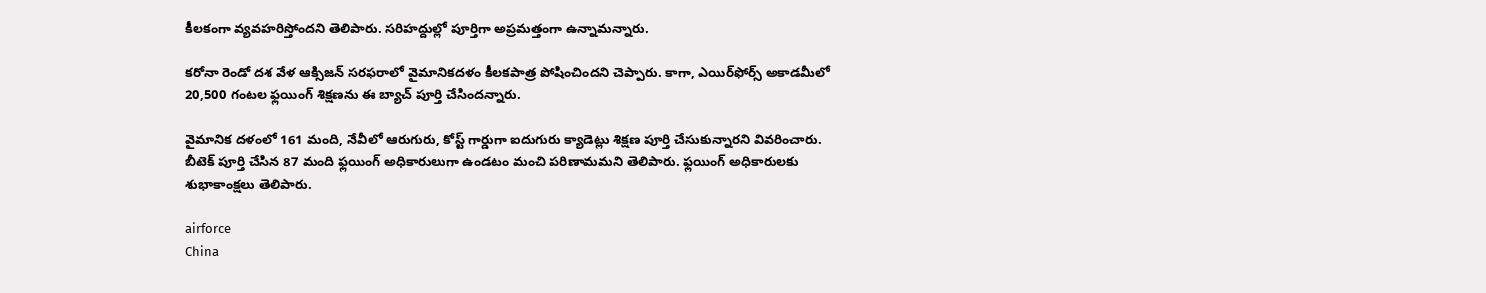కీలకంగా వ్యవహరిస్తోందని తెలిపారు. సరిహద్దుల్లో పూర్తిగా అప్రమత్తంగా ఉన్నామన్నారు.

కరోనా రెండో ద‌శ వేళ‌ ఆక్సిజన్‌ సరఫరాలో వైమానికదళం కీలకపాత్ర పోషించిందని చెప్పారు. కాగా, ఎయిర్‌ఫోర్స్ అకాడ‌మీలో 20,500 గంట‌ల‌ ఫ్ల‌యింగ్ శిక్ష‌ణ‌ను ఈ బ్యాచ్ పూర్తి చేసింద‌న్నారు.

వైమానిక ద‌ళంలో 161 మంది, నేవీలో ఆరుగురు, కోస్ట్ గార్డుగా ఐదుగురు క్యాడెట్లు శిక్ష‌ణ పూర్తి చేసుకున్నార‌ని వివ‌రించారు. బీటెక్ పూర్తి చేసిన 87 మంది ఫ్లయింగ్ అధికారులుగా ఉండ‌టం మంచి ప‌రిణామమ‌ని తెలిపారు. ఫ్లయింగ్‌ అధికారులకు శుభాకాంక్షలు తెలిపారు.

airforce
China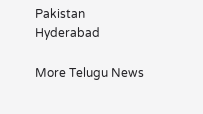Pakistan
Hyderabad

More Telugu News